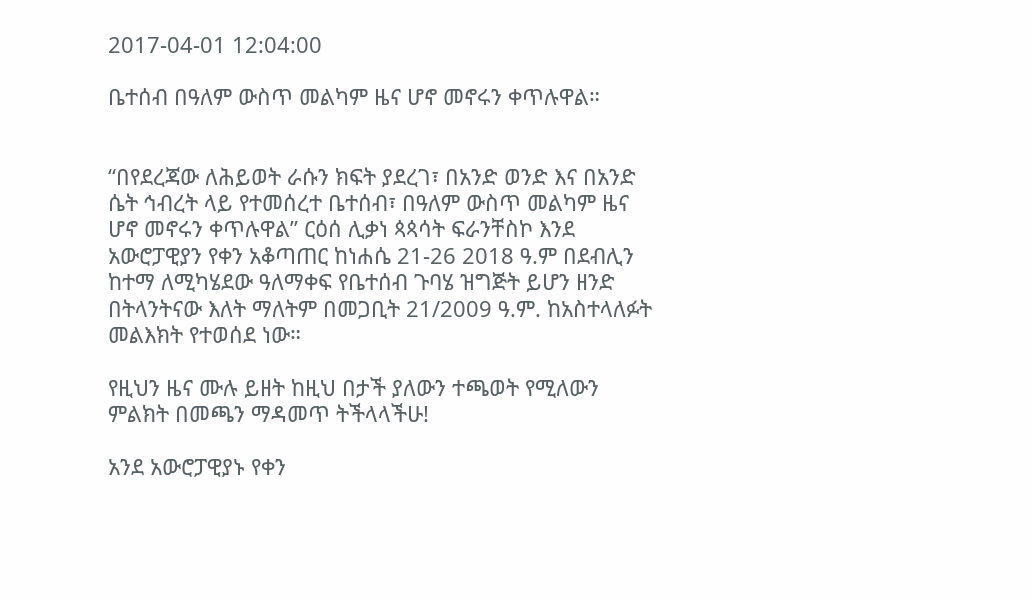2017-04-01 12:04:00

ቤተሰብ በዓለም ውስጥ መልካም ዜና ሆኖ መኖሩን ቀጥሉዋል።


“በየደረጃው ለሕይወት ራሱን ክፍት ያደረገ፣ በአንድ ወንድ እና በአንድ ሴት ኅብረት ላይ የተመሰረተ ቤተሰብ፣ በዓለም ውስጥ መልካም ዜና ሆኖ መኖሩን ቀጥሉዋል” ርዕሰ ሊቃነ ጳጳሳት ፍራንቸስኮ እንደ አውሮፓዊያን የቀን አቆጣጠር ከነሐሴ 21-26 2018 ዓ.ም በደብሊን ከተማ ለሚካሄደው ዓለማቀፍ የቤተሰብ ጉባሄ ዝግጅት ይሆን ዘንድ በትላንትናው እለት ማለትም በመጋቢት 21/2009 ዓ.ም. ከአስተላለፉት መልእክት የተወሰደ ነው።

የዚህን ዜና ሙሉ ይዘት ከዚህ በታች ያለውን ተጫወት የሚለውን ምልክት በመጫን ማዳመጥ ትችላላችሁ!

አንደ አውሮፓዊያኑ የቀን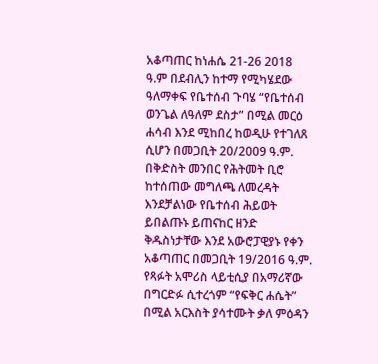አቆጣጠር ከነሐሴ 21-26 2018 ዓ.ም በደብሊን ከተማ የሚካሄደው ዓለማቀፍ የቤተሰብ ጉባሄ “የቤተሰብ ወንጌል ለዓለም ደስታ” በሚል መርዕ ሐሳብ እንደ ሚከበረ ከወዲሁ የተገለጸ ሲሆን በመጋቢት 20/2009 ዓ.ም. በቅድስት መንበር የሕትመት ቢሮ ከተሰጠው መግለጫ ለመረዳት እንደቻልነው የቤተሰብ ሕይወት ይበልጡኑ ይጠናከር ዘንድ ቅዱስነታቸው እንደ አውሮፓዊያኑ የቀን አቆጣጠር በመጋቢት 19/2016 ዓ.ም. የጻፉት አሞሪስ ላይቲሲያ በአማሪኛው በግርድፉ ሲተረጎም “የፍቅር ሐሴት” በሚል አርእስት ያሳተሙት ቃለ ምዕዳን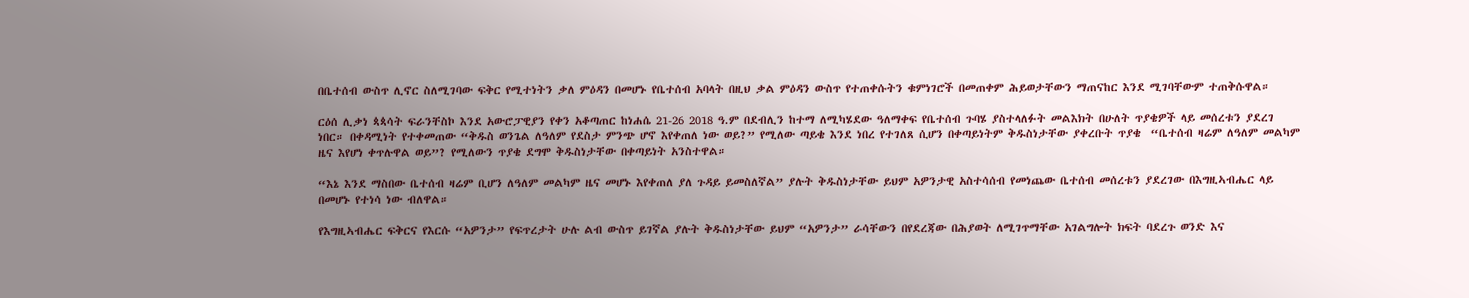በቤተሰብ ውስጥ ሊኖር ስለሚገባው ፍቅር የሚተነትን ቃለ ምዕዳን በመሆኑ የቤተሰብ አባላት በዚህ ቃል ምዕዳን ውስጥ የተጠቀሱትን ቁምነገሮች በመጠቀም ሕይወታቸውን ማጠናከር እንደ ሚገባቸውም ተጠቅሱዋል።

ርዕሰ ሊቃነ ጳጳሳት ፍራንቸስኮ እንደ አውሮፓዊያን የቀን አቆጣጠር ከነሐሴ 21-26 2018 ዓ.ም በደብሊን ከተማ ለሚካሄደው ዓለማቀፍ የቤተሰብ ጉባሄ ያስተላለፉት መልእክት በሁለት ጥያቄዎች ላይ መሰረቱን ያደረገ ነበር። በቀዳሚነት የተቀመጠው “ቅዱስ ወንጌል ለዓለም የደስታ ምንጭ ሆኖ እየቀጠለ ነው ወይ?” የሚለው ጣይቄ እንደ ነበረ የተገለጸ ሲሆን በቀጣይነትም ቅዱስነታቸው ያቀረቡት ጥያቄ  “ቤተሰብ ዛሬም ለዓለም መልካም ዜና እየሆነ ቀጥሉዋል ወይ”? የሚለውን ጥያቄ ደግሞ ቅዱስነታቸው በቀጣይነት አንስተዋል።

“እኔ እንደ ማስበው ቤተሰብ ዛሬም ቢሆን ለዓለም መልካም ዜና መሆኑ እየቀጠለ ያለ ጉዳይ ይመስለኛል” ያሉት ቅዱስነታቸው ይህም አዎንታዊ አስተሳሰብ የመነጨው ቤተሰብ መሰረቱን ያደረገው በእግዚኣብሔር ላይ በመሆኑ የተነሳ ነው ብለዋል።

የእግዚኣብሔር ፍቅርና የእርሱ “አዎንታ” የፍጥረታት ሁሉ ልብ ውስጥ ይገኛል ያሉት ቅዱስነታቸው ይህም “አዎንታ” ራሳቸውን በየደረጃው በሕያወት ለሚገጥማቸው አገልግሎት ክፍት ባደረጉ ወንድ እና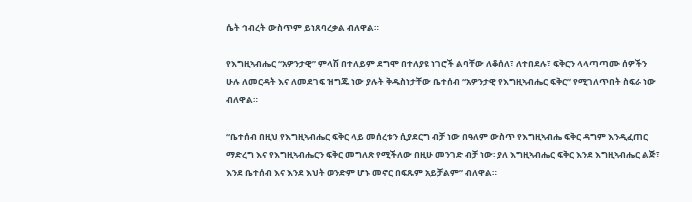ሴት ኅብረት ውስጥም ይነጸባረቃል ብለዋል።

የእግዚኣብሔር “አዎንታዊ” ምላሽ በተለይም ደግሞ በተለያዩ ነገሮች ልባቸው ለቆሰለ፣ ለተበደሉ፣ ፍቅርን ላላጣጣሙ ሰዎችን ሁሉ ለመርዳት እና ለመደገፍ ዝግጁ ነው ያሉት ቅዱስነታቸው ቤተሰብ “አዎንታዊ የእግዚኣብሔር ፍቅር” የሚገለጥበት ስፍራ ነው ብለዋል።

“ቤተሰብ በዚህ የእግዚኣብሔር ፍቅር ላይ መሰረቱን ሲያደርግ ብቻ ነው በዓለም ውስጥ የእግዚኣብሔ ፍቅር ዳግም እንዲፈጠር ማድረግ እና የእግዚኣብሔርን ፍቅር መግለጽ የሚችለው በዚሁ መንገድ ብቻ ነው፡ ያለ እግዚኣብሔር ፍቅር እንደ እግዚኣብሔር ልጅ፣ እንደ ቤተሰብ እና እንደ እህት ወንድም ሆኑ መኖር በፍጹም አይቻልም” ብለዋል።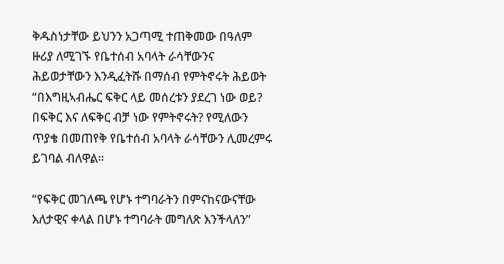ቅዱስነታቸው ይህንን አጋጣሚ ተጠቅመው በዓለም ዙሪያ ለሚገኙ የቤተሰብ አባላት ራሳቸውንና ሕይወታቸውን እንዲፈትሹ በማሰብ የምትኖሩት ሕይወት “በእግዚኣብሔር ፍቅር ላይ መሰረቱን ያደረገ ነው ወይ? በፍቅር እና ለፍቅር ብቻ ነው የምትኖሩት? የሚለውን ጥያቄ በመጠየቅ የቤተሰብ አባላት ራሳቸውን ሊመረምሩ ይገባል ብለዋል።

“የፍቅር መገለጫ የሆኑ ተግባራትን በምናከናውናቸው እለታዊና ቀላል በሆኑ ተግባራት መግለጽ እንችላለን”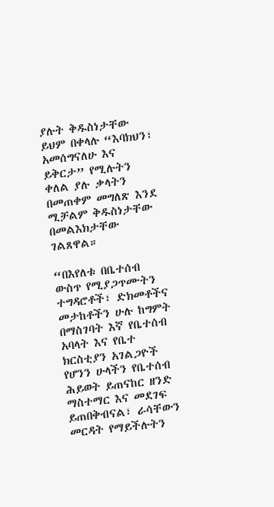ያሉት ቅዱስነታቸው ይህም በቀላሉ “እባክህን፣ አመሰግናለሁ እና ይቅርታ” የሚሉትን ቀለል ያሉ ቃላትን በመጠቀም መግለጽ እንደ ሚቻልም ቅዱስነታቸው በመልእክታቸው ገልጸዋል።

“በእየለቱ በቤተሰብ ውስጥ የሚያጋጥሙትን ተግዳሮቶች፣ ድክመቶችና መታከቶችን ሁሉ ከግምት በማስገባት እኛ የቤተሰብ አባላት እና የቤተ ክርስቲያን አገልጋዮች የሆንን ሁላችን የቤተሰብ ሕይወት ይጠናከር ዘንድ ማስተማር እና መደገፍ ይጠበቅብናል፣ ራሳቸውን መርዳት የማይችሉትን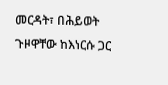መርዳት፣ በሕይወት ጉዞዋቸው ከእነርሱ ጋር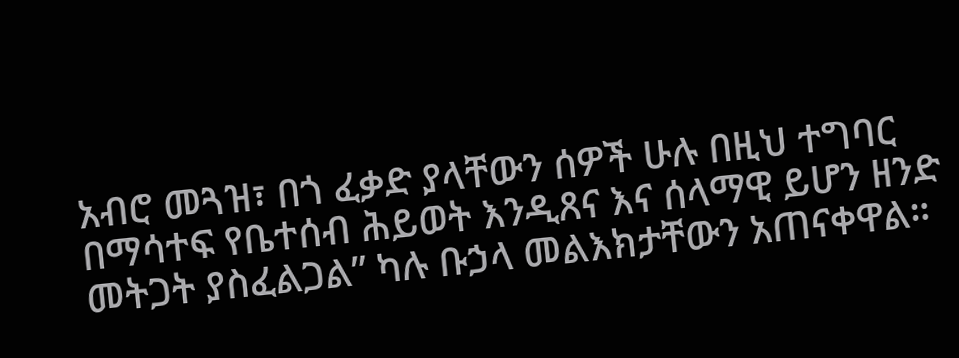አብሮ መጓዝ፣ በጎ ፈቃድ ያላቸውን ሰዎች ሁሉ በዚህ ተግባር በማሳተፍ የቤተሰብ ሕይወት እንዲጸና እና ሰላማዊ ይሆን ዘንድ መትጋት ያስፈልጋል” ካሉ ቡኃላ መልእክታቸውን አጠናቀዋል።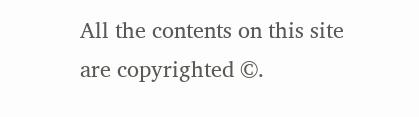All the contents on this site are copyrighted ©.